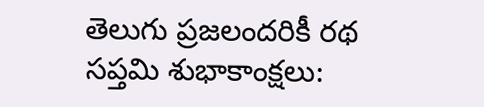తెలుగు ప్రజలందరికీ రథ సప్తమి శుభాకాంక్షలు: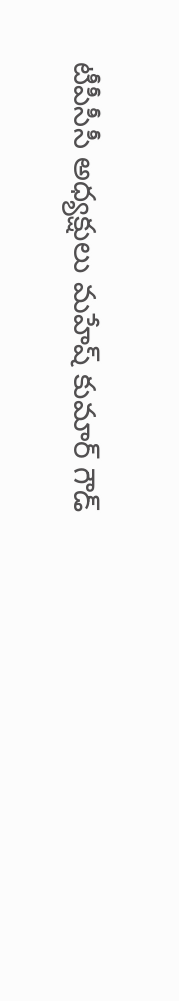టీపీసీసీ అధ్యక్షులు మహేష్ కుమార్ గౌడ్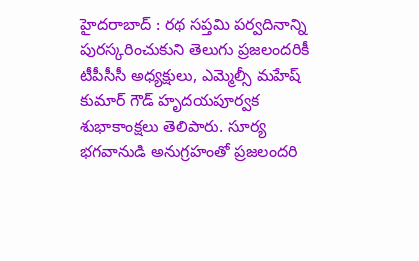హైదరాబాద్ : రథ సప్తమి పర్వదినాన్ని పురస్కరించుకుని తెలుగు ప్రజలందరికీ టీపీసీసీ అధ్యక్షులు, ఎమ్మెల్సీ మహేష్ కుమార్ గౌడ్ హృదయపూర్వక శుభాకాంక్షలు తెలిపారు. సూర్య భగవానుడి అనుగ్రహంతో ప్రజలందరి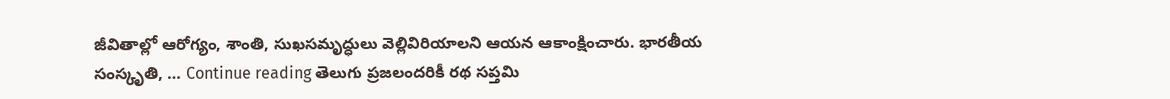జీవితాల్లో ఆరోగ్యం, శాంతి, సుఖసమృద్ధులు వెల్లివిరియాలని ఆయన ఆకాంక్షించారు. భారతీయ సంస్కృతి, … Continue reading తెలుగు ప్రజలందరికీ రథ సప్తమి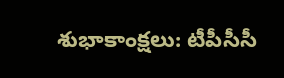శుభాకాంక్షలు: టీపీసీసీ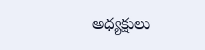అధ్యక్షులు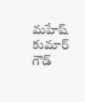మహేష్ కుమార్ గౌడ్